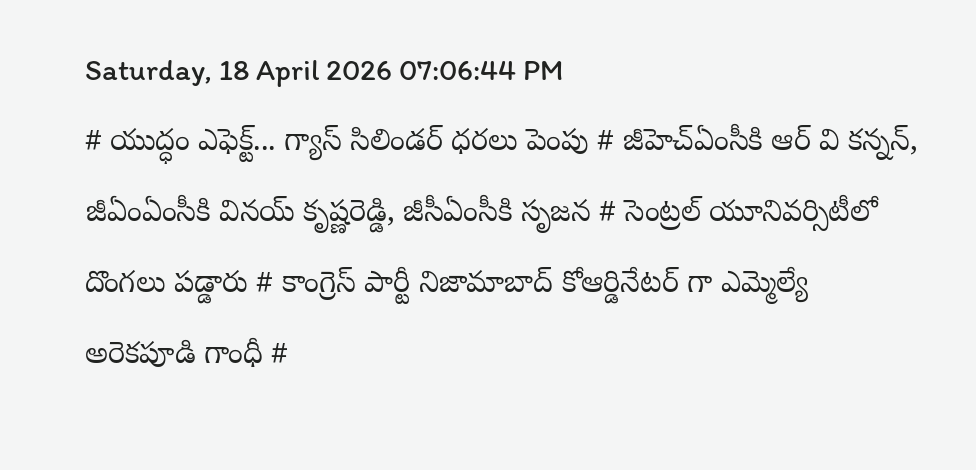Saturday, 18 April 2026 07:06:44 PM
# యుద్ధం ఎఫెక్ట్... గ్యాస్ సిలిండర్ ధరలు పెంపు # జీహెచ్ఏంసీకి ఆర్ వి కన్నన్, జీఏంఏంసీకి వినయ్ కృష్ణరెడ్డి, జీసీఏంసీకి సృజన # సెంట్రల్ యూనివర్సిటీలో దొంగలు పడ్డారు # కాంగ్రెస్ పార్టీ నిజామాబాద్ కోఆర్డినేటర్ గా ఎమ్మెల్యే అరెకపూడి గాంధీ #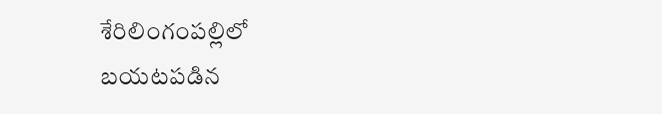శేరిలింగంపల్లిలో బయటపడిన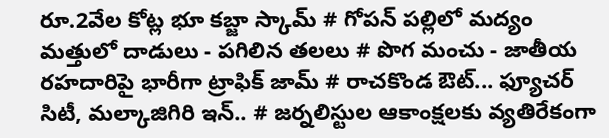రూ.2వేల కోట్ల భూ కబ్జా స్కామ్ # గోపన్ పల్లిలో మద్యం మత్తులో దాడులు - పగిలిన తలలు # పొగ మంచు - జాతీయ రహదారిపై భారీగా ట్రాఫిక్ జామ్ # రాచకొండ ఔట్... ఫ్యూచర్ సిటీ, మల్కాజిగిరి ఇన్.. # జర్నలిస్టుల ఆకాంక్షలకు వ్యతిరేకంగా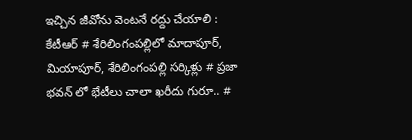ఇచ్చిన జీవోను వెంటనే రద్దు చేయాలి : కేటీఆర్ # శేరిలింగంపల్లిలో మాదాపూర్, మియాపూర్, శేరిలింగంపల్లి సర్కిళ్లు # ప్రజా భవన్ లో భేటీలు చాలా ఖరీదు గురూ.. #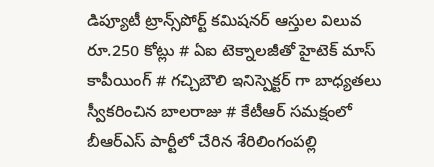డిప్యూటీ ట్రాన్స్‌పోర్ట్ కమిషనర్ ఆస్తుల విలువ రూ.250 కోట్లు # ఏఐ టెక్నాలజీతో హైటెక్ మాస్ కాపీయింగ్ # గచ్చిబౌలి ఇనిస్పెక్టర్ గా బాధ్యతలు స్వీకరించిన బాలరాజు # కేటీఆర్ సమక్షంలో బీఆర్ఎస్ పార్టీలో చేరిన శేరిలింగంపల్లి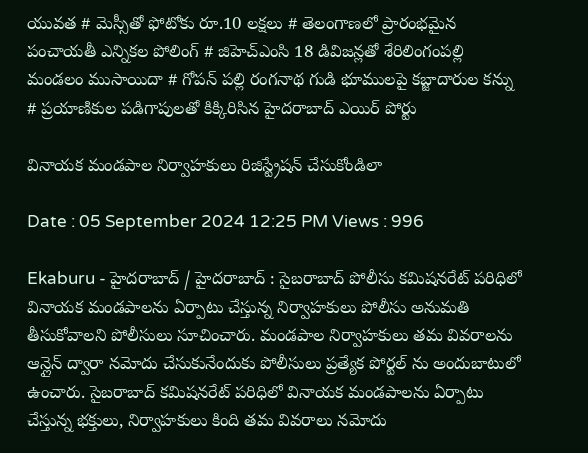యువత # మెస్సీతో ఫోటోకు రూ.10 లక్షలు # తెలంగాణలో ప్రారంభమైన పంచాయతీ ఎన్నికల పోలింగ్‌ # జిహెచ్ఎంసి 18 డివిజన్లతో శేరిలింగంపల్లి మండలం ముసాయిదా # గోపన్ పల్లి రంగనాథ గుడి భూములపై కబ్జాదారుల కన్ను # ప్రయాణికుల పడిగాపులతో కిక్కిరిసిన హైదరాబాద్ ఎయిర్ పోర్టు

వినాయక మండపాల నిర్వాహకులు రిజిస్ట్రేషన్ చేసుకోండిలా

Date : 05 September 2024 12:25 PM Views : 996

Ekaburu - హైదరాబాద్ / హైదరాబాద్ : సైబరాబాద్ పోలీసు కమిషనరేట్ పరిధిలో వినాయక మండపాలను ఏర్పాటు చేస్తున్న నిర్వాహకులు పోలీసు అనుమతి తీసుకోవాలని పోలీసులు సూచించారు. మండపాల నిర్వాహకులు తమ వివరాలను ఆన్లైన్ ద్వారా నమోదు చేసుకునేందుకు పోలీసులు ప్రత్యేక పోర్టల్ ను అందుబాటులో ఉంచారు. సైబరాబాద్ కమిషనరేట్ పరిధిలో వినాయక మండపాలను ఏర్పాటు చేస్తున్న భక్తులు, నిర్వాహకులు కింది తమ వివరాలు నమోదు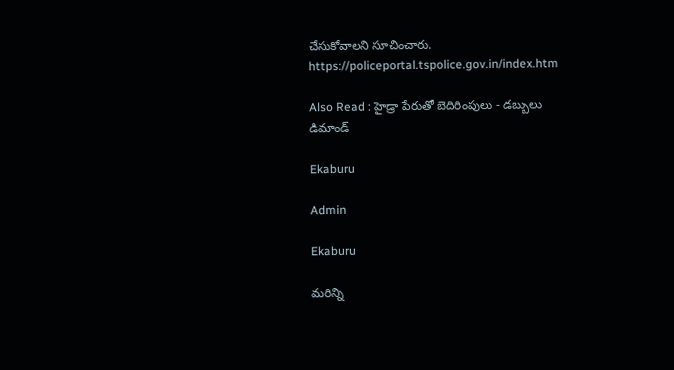చేసుకోవాలని సూచించారు. https://policeportal.tspolice.gov.in/index.htm

Also Read : హైడ్రా పేరుతో బెదిరింపులు - డబ్బులు డిమాండ్

Ekaburu

Admin

Ekaburu

మరిన్ని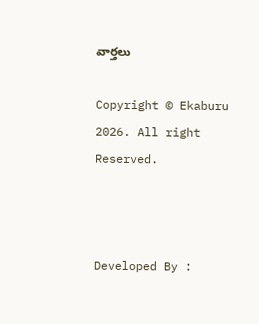వార్తలు

Copyright © Ekaburu 2026. All right Reserved.



Developed By :